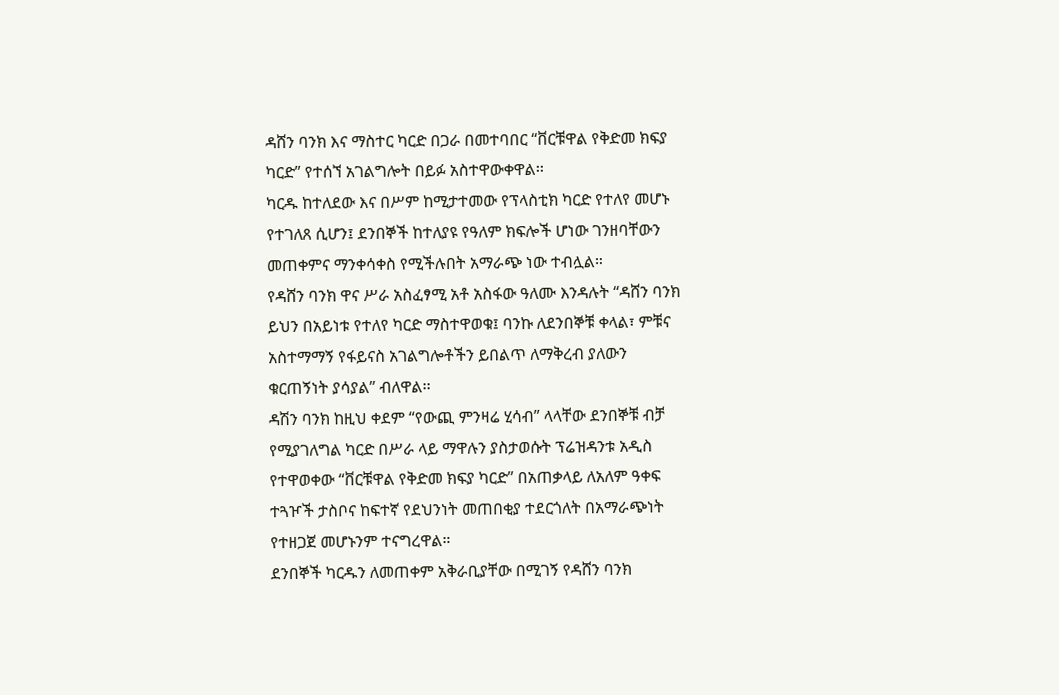ዳሸን ባንክ እና ማስተር ካርድ በጋራ በመተባበር “ቨርቹዋል የቅድመ ክፍያ ካርድ” የተሰኘ አገልግሎት በይፉ አስተዋውቀዋል፡፡
ካርዱ ከተለደው እና በሥም ከሚታተመው የፕላስቲክ ካርድ የተለየ መሆኑ የተገለጸ ሲሆን፤ ደንበኞች ከተለያዩ የዓለም ክፍሎች ሆነው ገንዘባቸውን መጠቀምና ማንቀሳቀስ የሚችሉበት አማራጭ ነው ተብሏል።
የዳሸን ባንክ ዋና ሥራ አስፈፃሚ አቶ አስፋው ዓለሙ እንዳሉት “ዳሸን ባንክ ይህን በአይነቱ የተለየ ካርድ ማስተዋወቁ፤ ባንኩ ለደንበኞቹ ቀላል፣ ምቹና አስተማማኝ የፋይናስ አገልግሎቶችን ይበልጥ ለማቅረብ ያለውን ቁርጠኝነት ያሳያል” ብለዋል፡፡
ዳሽን ባንክ ከዚህ ቀደም “የውጪ ምንዛሬ ሂሳብ” ላላቸው ደንበኞቹ ብቻ የሚያገለግል ካርድ በሥራ ላይ ማዋሉን ያስታወሱት ፕሬዝዳንቱ አዲስ የተዋወቀው “ቨርቹዋል የቅድመ ክፍያ ካርድ” በአጠቃላይ ለአለም ዓቀፍ ተጓዦች ታስቦና ከፍተኛ የደህንነት መጠበቂያ ተደርጎለት በአማራጭነት የተዘጋጀ መሆኑንም ተናግረዋል።
ደንበኞች ካርዱን ለመጠቀም አቅራቢያቸው በሚገኝ የዳሸን ባንክ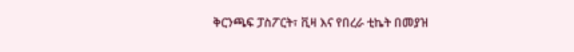ቅርንጫፍ ፓስፖርት፣ ቪዛ እና የበረራ ቲኬት በመያዝ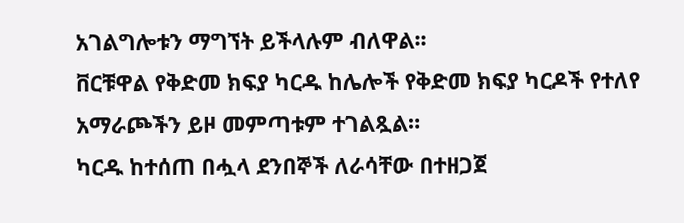አገልግሎቱን ማግኘት ይችላሉም ብለዋል፡፡
ቨርቹዋል የቅድመ ክፍያ ካርዱ ከሌሎች የቅድመ ክፍያ ካርዶች የተለየ አማራጮችን ይዞ መምጣቱም ተገልጿል።
ካርዱ ከተሰጠ በሗላ ደንበኞች ለራሳቸው በተዘጋጀ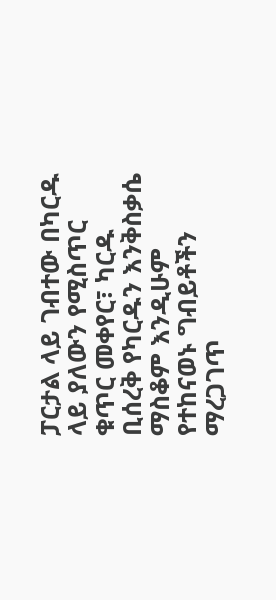ፓርታል ላይ ገብተው በካርዱ ላይ ያለውን የሚስጥር ቁጥር መቀየር፣ ካርዱ ቢሰረቅ የካርዱን እንቅስቃሴ ማስቆም እንዲሁም የተከናወኑ ግብይቶችን ማረጋገጥ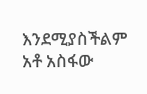እንደሚያስችልም አቶ አስፋው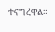ተናግረዋል።